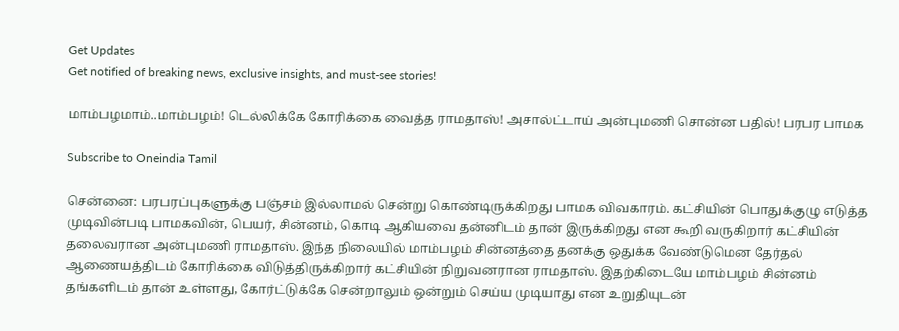Get Updates
Get notified of breaking news, exclusive insights, and must-see stories!

மாம்பழமாம்..மாம்பழம்! டெல்லிக்கே கோரிக்கை வைத்த ராமதாஸ்! அசால்ட்டாய் அன்புமணி சொன்ன பதில்! பரபர பாமக

Subscribe to Oneindia Tamil

சென்னை: பரபரப்புகளுக்கு பஞ்சம் இல்லாமல் சென்று கொண்டிருக்கிறது பாமக விவகாரம். கட்சியின் பொதுக்குழு எடுத்த முடிவின்படி பாமகவின், பெயர், சின்னம், கொடி ஆகியவை தன்னிடம் தான் இருக்கிறது என கூறி வருகிறார் கட்சியின் தலைவரான அன்புமணி ராமதாஸ். இந்த நிலையில் மாம்பழம் சின்னத்தை தனக்கு ஒதுக்க வேண்டுமென தேர்தல் ஆணையத்திடம் கோரிக்கை விடுத்திருக்கிறார் கட்சியின் நிறுவனரான ராமதாஸ். இதற்கிடையே மாம்பழம் சின்னம் தங்களிடம் தான் உள்ளது, கோர்ட்டுக்கே சென்றாலும் ஒன்றும் செய்ய முடியாது என உறுதியுடன்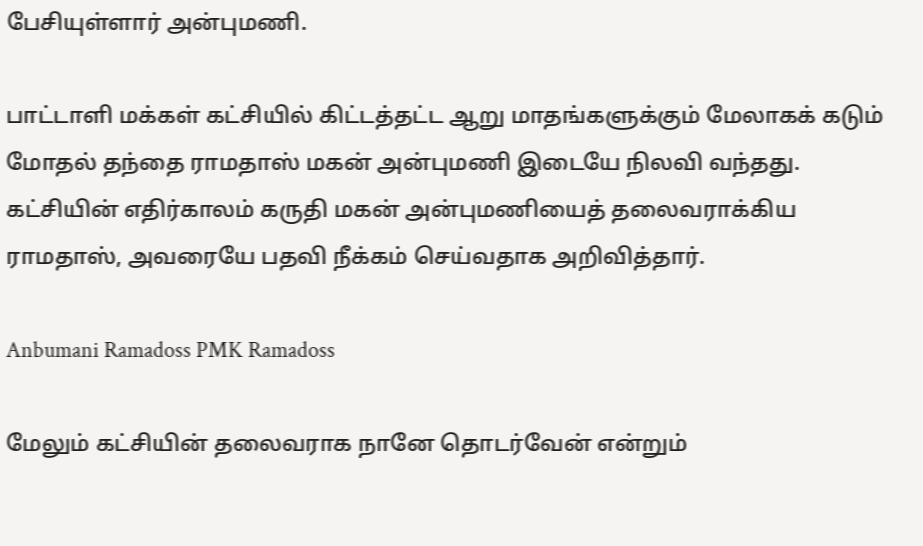பேசியுள்ளார் அன்புமணி.

பாட்டாளி மக்கள் கட்சியில் கிட்டத்தட்ட ஆறு மாதங்களுக்கும் மேலாகக் கடும் மோதல் தந்தை ராமதாஸ் மகன் அன்புமணி இடையே நிலவி வந்தது. கட்சியின் எதிர்காலம் கருதி மகன் அன்புமணியைத் தலைவராக்கிய ராமதாஸ், அவரையே பதவி நீக்கம் செய்வதாக அறிவித்தார்.

Anbumani Ramadoss PMK Ramadoss

மேலும் கட்சியின் தலைவராக நானே தொடர்வேன் என்றும்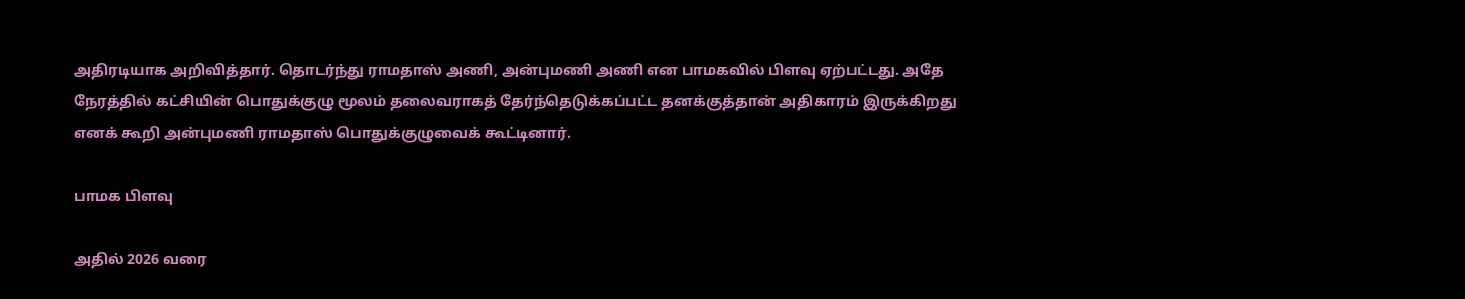அதிரடியாக அறிவித்தார். தொடர்ந்து ராமதாஸ் அணி, அன்புமணி அணி என பாமகவில் பிளவு ஏற்பட்டது. அதே நேரத்தில் கட்சியின் பொதுக்குழு மூலம் தலைவராகத் தேர்ந்தெடுக்கப்பட்ட தனக்குத்தான் அதிகாரம் இருக்கிறது எனக் கூறி அன்புமணி ராமதாஸ் பொதுக்குழுவைக் கூட்டினார்.

பாமக பிளவு

அதில் 2026 வரை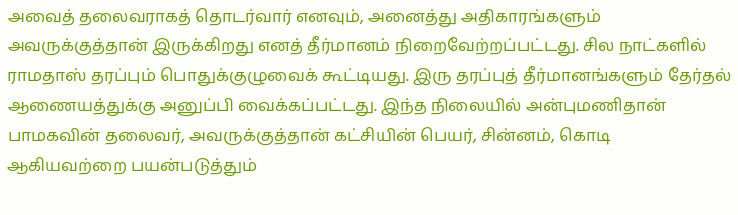அவைத் தலைவராகத் தொடர்வார் எனவும், அனைத்து அதிகாரங்களும் அவருக்குத்தான் இருக்கிறது எனத் தீர்மானம் நிறைவேற்றப்பட்டது. சில நாட்களில் ராமதாஸ் தரப்பும் பொதுக்குழுவைக் கூட்டியது. இரு தரப்புத் தீர்மானங்களும் தேர்தல் ஆணையத்துக்கு அனுப்பி வைக்கப்பட்டது. இந்த நிலையில் அன்புமணிதான் பாமகவின் தலைவர், அவருக்குத்தான் கட்சியின் பெயர், சின்னம், கொடி ஆகியவற்றை பயன்படுத்தும்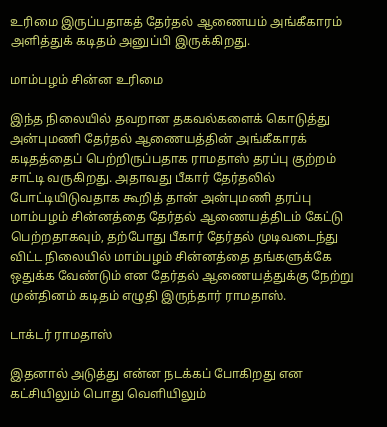உரிமை இருப்பதாகத் தேர்தல் ஆணையம் அங்கீகாரம் அளித்துக் கடிதம் அனுப்பி இருக்கிறது.

மாம்பழம் சின்ன உரிமை

இந்த நிலையில் தவறான தகவல்களைக் கொடுத்து அன்புமணி தேர்தல் ஆணையத்தின் அங்கீகாரக் கடிதத்தைப் பெற்றிருப்பதாக ராமதாஸ் தரப்பு குற்றம் சாட்டி வருகிறது. அதாவது பீகார் தேர்தலில் போட்டியிடுவதாக கூறித் தான் அன்புமணி தரப்பு மாம்பழம் சின்னத்தை தேர்தல் ஆணையத்திடம் கேட்டு பெற்றதாகவும், தற்போது பீகார் தேர்தல் முடிவடைந்து விட்ட நிலையில் மாம்பழம் சின்னத்தை தங்களுக்கே ஒதுக்க வேண்டும் என தேர்தல் ஆணையத்துக்கு நேற்று முன்தினம் கடிதம் எழுதி இருந்தார் ராமதாஸ்.

டாக்டர் ராமதாஸ்

இதனால் அடுத்து என்ன நடக்கப் போகிறது என கட்சியிலும் பொது வெளியிலும்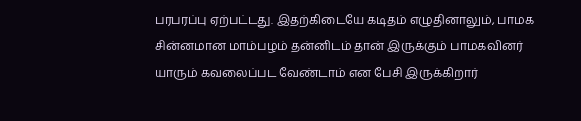பரபரப்பு ஏற்பட்டது. இதற்கிடையே கடிதம் எழுதினாலும், பாமக சின்னமான மாம்பழம் தன்னிடம் தான் இருக்கும் பாமகவினர் யாரும் கவலைப்பட வேண்டாம் என பேசி இருக்கிறார்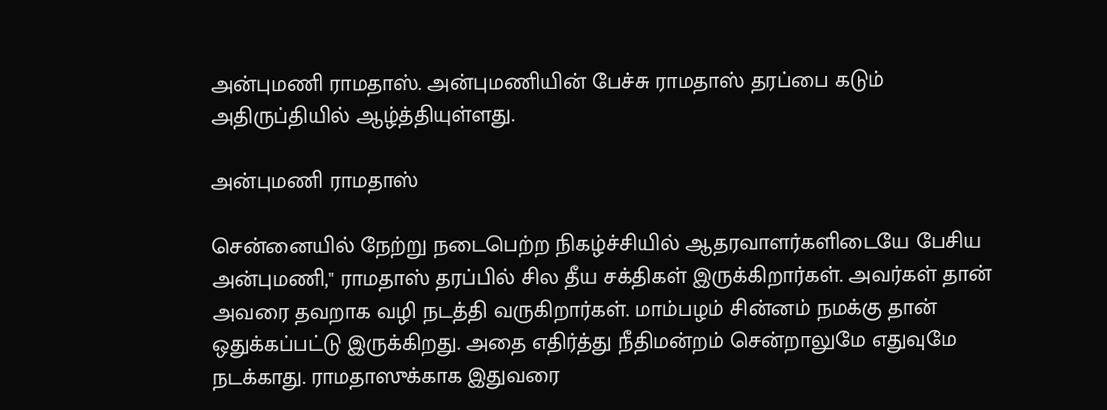அன்புமணி ராமதாஸ். அன்புமணியின் பேச்சு ராமதாஸ் தரப்பை கடும் அதிருப்தியில் ஆழ்த்தியுள்ளது.

அன்புமணி ராமதாஸ்

சென்னையில் நேற்று நடைபெற்ற நிகழ்ச்சியில் ஆதரவாளர்களிடையே பேசிய அன்புமணி," ராமதாஸ் தரப்பில் சில தீய சக்திகள் இருக்கிறார்கள். அவர்கள் தான் அவரை தவறாக வழி நடத்தி வருகிறார்கள். மாம்பழம் சின்னம் நமக்கு தான் ஒதுக்கப்பட்டு இருக்கிறது. அதை எதிர்த்து நீதிமன்றம் சென்றாலுமே எதுவுமே நடக்காது. ராமதாஸுக்காக இதுவரை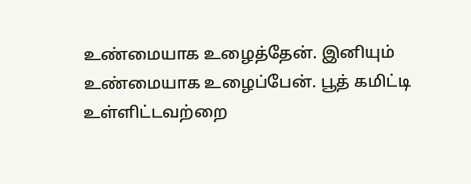உண்மையாக உழைத்தேன். இனியும் உண்மையாக உழைப்பேன். பூத் கமிட்டி உள்ளிட்டவற்றை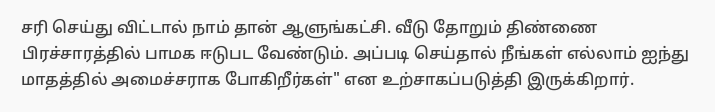சரி செய்து விட்டால் நாம் தான் ஆளுங்கட்சி. வீடு தோறும் திண்ணை பிரச்சாரத்தில் பாமக ஈடுபட வேண்டும். அப்படி செய்தால் நீங்கள் எல்லாம் ஐந்து மாதத்தில் அமைச்சராக போகிறீர்கள்" என உற்சாகப்படுத்தி இருக்கிறார்.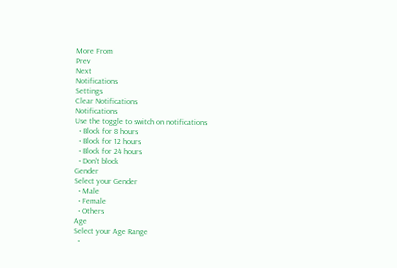More From
Prev
Next
Notifications
Settings
Clear Notifications
Notifications
Use the toggle to switch on notifications
  • Block for 8 hours
  • Block for 12 hours
  • Block for 24 hours
  • Don't block
Gender
Select your Gender
  • Male
  • Female
  • Others
Age
Select your Age Range
  •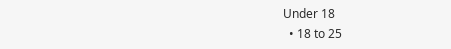Under 18
  • 18 to 25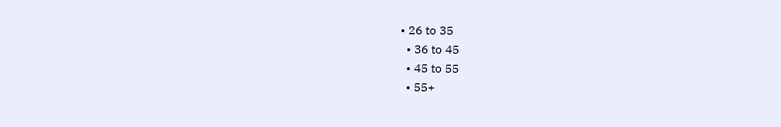• 26 to 35
  • 36 to 45
  • 45 to 55
  • 55+